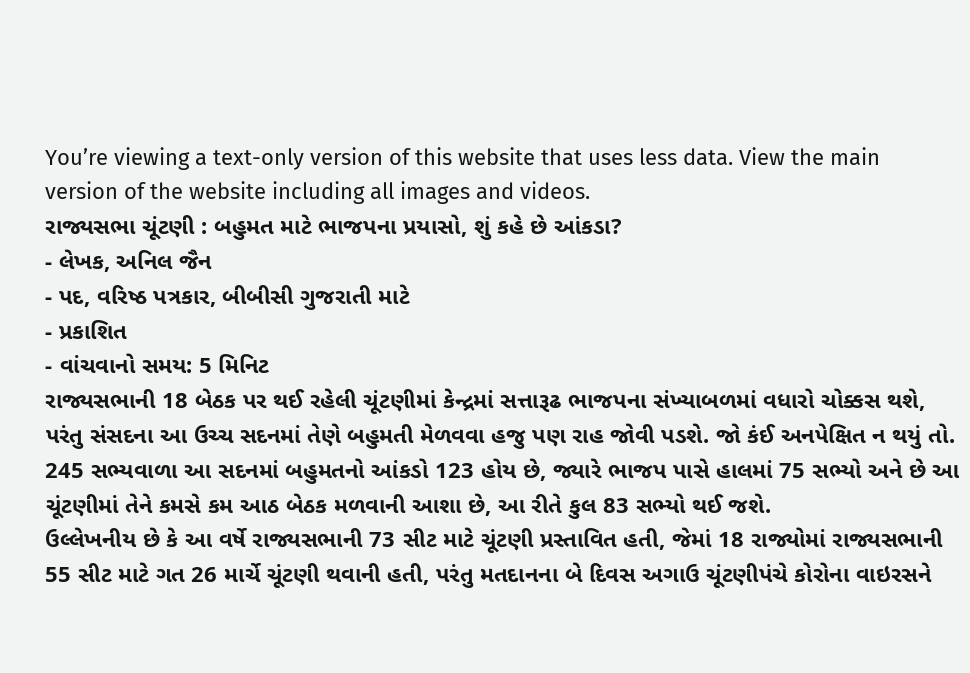You’re viewing a text-only version of this website that uses less data. View the main version of the website including all images and videos.
રાજ્યસભા ચૂંટણી : બહુમત માટે ભાજપના પ્રયાસો, શું કહે છે આંકડા?
- લેખક, અનિલ જૈન
- પદ, વરિષ્ઠ પત્રકાર, બીબીસી ગુજરાતી માટે
- પ્રકાશિત
- વાંચવાનો સમય: 5 મિનિટ
રાજ્યસભાની 18 બેઠક પર થઈ રહેલી ચૂંટણીમાં કેન્દ્રમાં સત્તારૂઢ ભાજપના સંખ્યાબળમાં વધારો ચોક્કસ થશે, પરંતુ સંસદના આ ઉચ્ચ સદનમાં તેણે બહુમતી મેળવવા હજુ પણ રાહ જોવી પડશે. જો કંઈ અનપેક્ષિત ન થયું તો.
245 સભ્યવાળા આ સદનમાં બહુમતનો આંકડો 123 હોય છે, જ્યારે ભાજપ પાસે હાલમાં 75 સભ્યો અને છે આ ચૂંટણીમાં તેને કમસે કમ આઠ બેઠક મળવાની આશા છે, આ રીતે કુલ 83 સભ્યો થઈ જશે.
ઉલ્લેખનીય છે કે આ વર્ષે રાજ્યસભાની 73 સીટ માટે ચૂંટણી પ્રસ્તાવિત હતી, જેમાં 18 રાજ્યોમાં રાજ્યસભાની 55 સીટ માટે ગત 26 માર્ચે ચૂંટણી થવાની હતી, પરંતુ મતદાનના બે દિવસ અગાઉ ચૂંટણીપંચે કોરોના વાઇરસને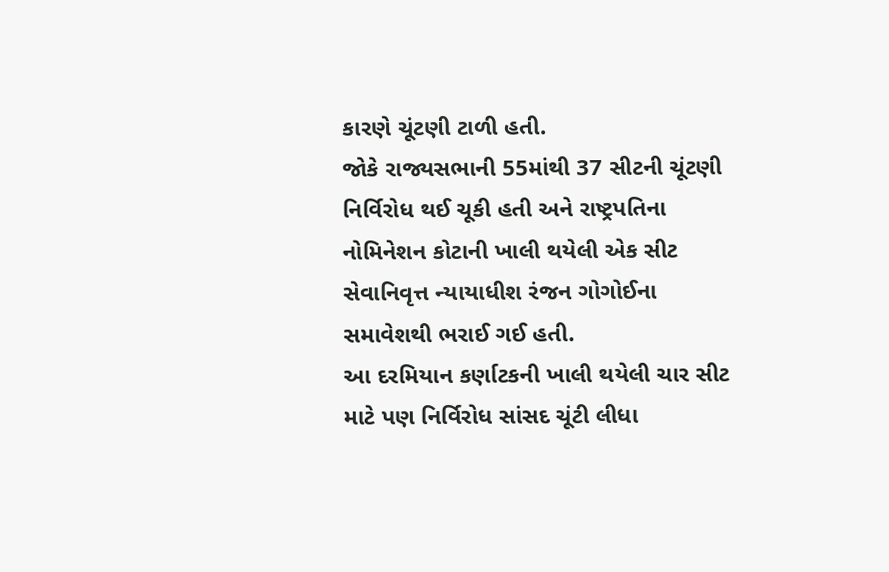કારણે ચૂંટણી ટાળી હતી.
જોકે રાજ્યસભાની 55માંથી 37 સીટની ચૂંટણી નિર્વિરોધ થઈ ચૂકી હતી અને રાષ્ટ્રપતિના નોમિનેશન કોટાની ખાલી થયેલી એક સીટ સેવાનિવૃત્ત ન્યાયાધીશ રંજન ગોગોઈના સમાવેશથી ભરાઈ ગઈ હતી.
આ દરમિયાન કર્ણાટકની ખાલી થયેલી ચાર સીટ માટે પણ નિર્વિરોધ સાંસદ ચૂંટી લીધા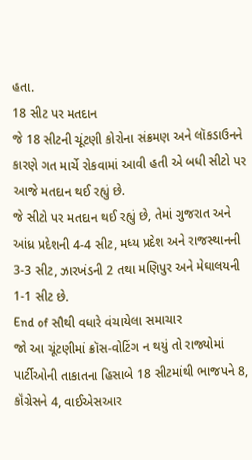હતા.
18 સીટ પર મતદાન
જે 18 સીટની ચૂંટણી કોરોના સંક્રમણ અને લૉકડાઉનને કારણે ગત માર્ચે રોકવામાં આવી હતી એ બધી સીટો પર આજે મતદાન થઈ રહ્યું છે.
જે સીટો પર મતદાન થઈ રહ્યું છે, તેમાં ગુજરાત અને આંધ્ર પ્રદેશની 4-4 સીટ, મધ્ય પ્રદેશ અને રાજસ્થાનની 3-3 સીટ, ઝારખંડની 2 તથા મણિપુર અને મેઘાલયની 1-1 સીટ છે.
End of સૌથી વધારે વંચાયેલા સમાચાર
જો આ ચૂંટણીમાં ક્રૉસ-વોટિંગ ન થયું તો રાજ્યોમાં પાર્ટીઓની તાકાતના હિસાબે 18 સીટમાંથી ભાજપને 8, કૉંગ્રેસને 4, વાઈએસઆર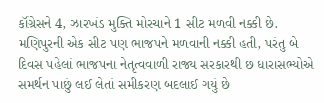કૉંગ્રેસને 4, ઝારખંડ મુક્તિ મોરચાને 1 સીટ મળવી નક્કી છે.
મણિપુરની એક સીટ પણ ભાજપને મળવાની નક્કી હતી, પરંતુ બે દિવસ પહેલાં ભાજપના નેતૃત્વવાળી રાજ્ય સરકારથી છ ધારાસભ્યોએ સમર્થન પાછું લઈ લેતાં સમીકરણ બદલાઈ ગયું છે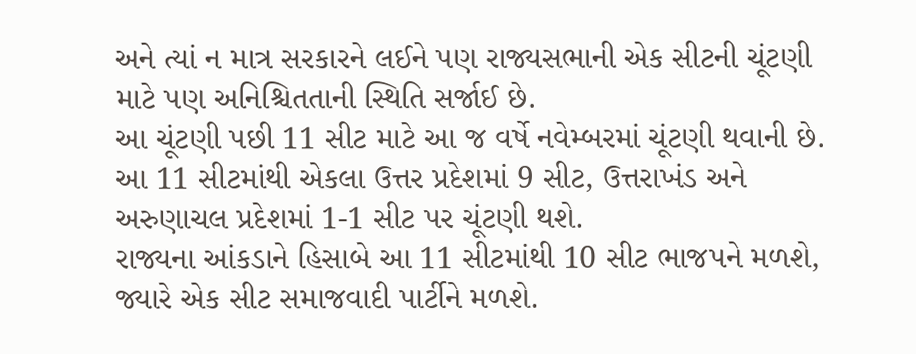અને ત્યાં ન માત્ર સરકારને લઈને પણ રાજ્યસભાની એક સીટની ચૂંટણી માટે પણ અનિશ્ચિતતાની સ્થિતિ સર્જાઈ છે.
આ ચૂંટણી પછી 11 સીટ માટે આ જ વર્ષે નવેમ્બરમાં ચૂંટણી થવાની છે. આ 11 સીટમાંથી એકલા ઉત્તર પ્રદેશમાં 9 સીટ, ઉત્તરાખંડ અને અરુણાચલ પ્રદેશમાં 1-1 સીટ પર ચૂંટણી થશે.
રાજ્યના આંકડાને હિસાબે આ 11 સીટમાંથી 10 સીટ ભાજપને મળશે, જ્યારે એક સીટ સમાજવાદી પાર્ટીને મળશે.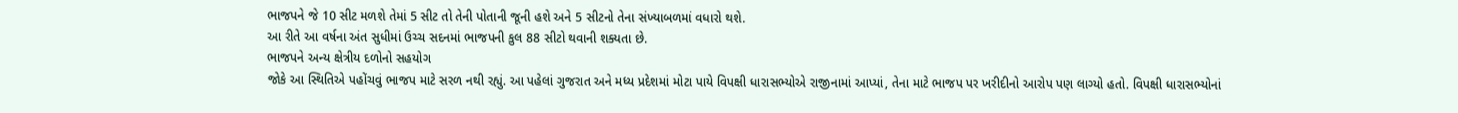ભાજપને જે 10 સીટ મળશે તેમાં 5 સીટ તો તેની પોતાની જૂની હશે અને 5 સીટનો તેના સંખ્યાબળમાં વધારો થશે.
આ રીતે આ વર્ષના અંત સુધીમાં ઉચ્ચ સદનમાં ભાજપની કુલ 88 સીટો થવાની શક્યતા છે.
ભાજપને અન્ય ક્ષેત્રીય દળોનો સહયોગ
જોકે આ સ્થિતિએ પહોંચવું ભાજપ માટે સરળ નથી રહ્યું. આ પહેલાં ગુજરાત અને મધ્ય પ્રદેશમાં મોટા પાયે વિપક્ષી ધારાસભ્યોએ રાજીનામાં આપ્યાં, તેના માટે ભાજપ પર ખરીદીનો આરોપ પણ લાગ્યો હતો. વિપક્ષી ધારાસભ્યોનાં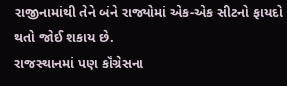રાજીનામાંથી તેને બંને રાજ્યોમાં એક-એક સીટનો ફાયદો થતો જોઈ શકાય છે.
રાજસ્થાનમાં પણ કૉંગ્રેસના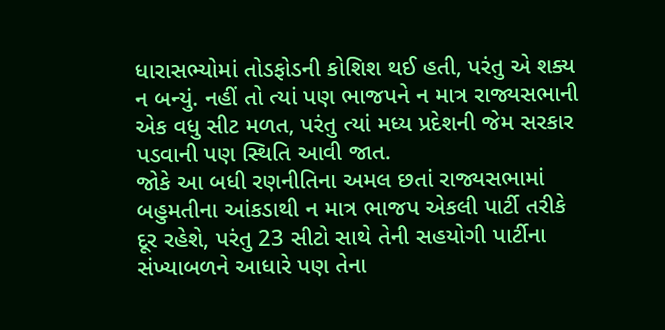ધારાસભ્યોમાં તોડફોડની કોશિશ થઈ હતી, પરંતુ એ શક્ય ન બન્યું. નહીં તો ત્યાં પણ ભાજપને ન માત્ર રાજ્યસભાની એક વધુ સીટ મળત, પરંતુ ત્યાં મધ્ય પ્રદેશની જેમ સરકાર પડવાની પણ સ્થિતિ આવી જાત.
જોકે આ બધી રણનીતિના અમલ છતાં રાજ્યસભામાં બહુમતીના આંકડાથી ન માત્ર ભાજપ એકલી પાર્ટી તરીકે દૂર રહેશે, પરંતુ 23 સીટો સાથે તેની સહયોગી પાર્ટીના સંખ્યાબળને આધારે પણ તેના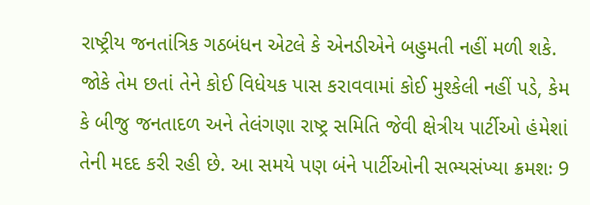રાષ્ટ્રીય જનતાંત્રિક ગઠબંધન એટલે કે એનડીએને બહુમતી નહીં મળી શકે.
જોકે તેમ છતાં તેને કોઈ વિધેયક પાસ કરાવવામાં કોઈ મુશ્કેલી નહીં પડે, કેમ કે બીજુ જનતાદળ અને તેલંગણા રાષ્ટ્ર સમિતિ જેવી ક્ષેત્રીય પાર્ટીઓ હંમેશાં તેની મદદ કરી રહી છે. આ સમયે પણ બંને પાર્ટીઓની સભ્યસંખ્યા ક્રમશઃ 9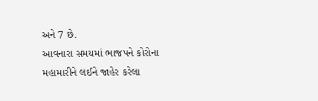અને 7 છે.
આવનારા સમયમાં ભાજપને કોરોના મહામારીને લઈને જાહેર કરેલા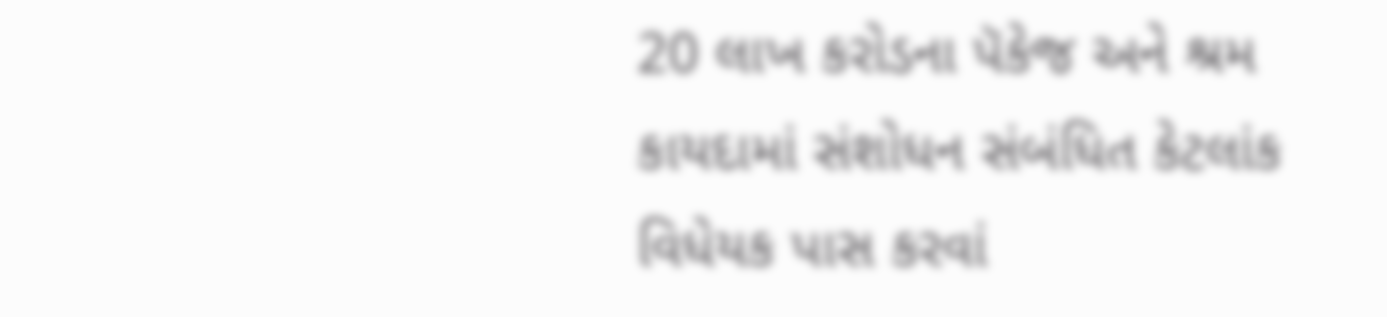20 લાખ કરોડના પૅકેજ અને શ્રમ કાયદામાં સંશોધન સંબંધિત કેટલાંક વિધેયક પાસ કરવાં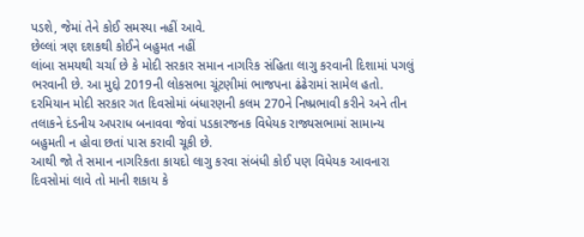પડશે, જેમાં તેને કોઈ સમસ્યા નહીં આવે.
છેલ્લાં ત્રણ દશકથી કોઈને બહુમત નહીં
લાંબા સમયથી ચર્ચા છે કે મોદી સરકાર સમાન નાગરિક સંહિતા લાગુ કરવાની દિશામાં પગલું ભરવાની છે. આ મુદ્દો 2019ની લોકસભા ચૂંટણીમાં ભાજપના ઢંઢેરામાં સામેલ હતો.
દરમિયાન મોદી સરકાર ગત દિવસોમાં બંધારણની કલમ 270ને નિષ્પ્રભાવી કરીને અને તીન તલાકને દંડનીય અપરાધ બનાવવા જેવાં પડકારજનક વિધેયક રાજ્યસભામાં સામાન્ય બહુમતી ન હોવા છતાં પાસ કરાવી ચૂકી છે.
આથી જો તે સમાન નાગરિકતા કાયદો લાગુ કરવા સંબંધી કોઈ પણ વિધેયક આવનારા દિવસોમાં લાવે તો માની શકાય કે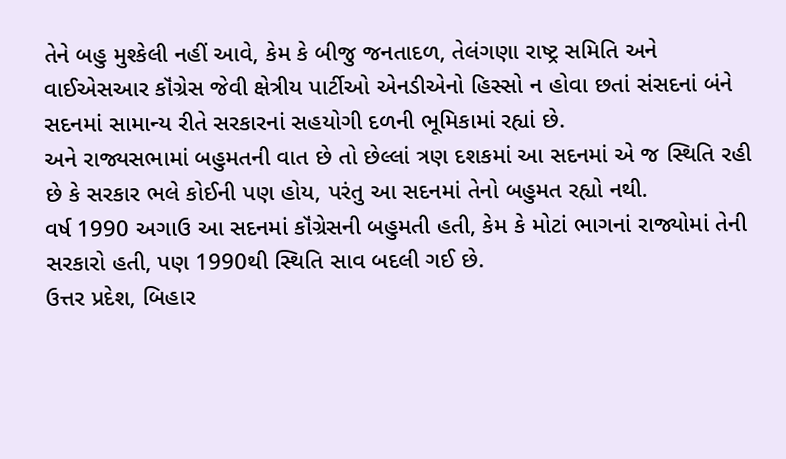તેને બહુ મુશ્કેલી નહીં આવે, કેમ કે બીજુ જનતાદળ, તેલંગણા રાષ્ટ્ર સમિતિ અને વાઈએસઆર કૉંગ્રેસ જેવી ક્ષેત્રીય પાર્ટીઓ એનડીએનો હિસ્સો ન હોવા છતાં સંસદનાં બંને સદનમાં સામાન્ય રીતે સરકારનાં સહયોગી દળની ભૂમિકામાં રહ્યાં છે.
અને રાજ્યસભામાં બહુમતની વાત છે તો છેલ્લાં ત્રણ દશકમાં આ સદનમાં એ જ સ્થિતિ રહી છે કે સરકાર ભલે કોઈની પણ હોય, પરંતુ આ સદનમાં તેનો બહુમત રહ્યો નથી.
વર્ષ 1990 અગાઉ આ સદનમાં કૉંગ્રેસની બહુમતી હતી, કેમ કે મોટાં ભાગનાં રાજ્યોમાં તેની સરકારો હતી, પણ 1990થી સ્થિતિ સાવ બદલી ગઈ છે.
ઉત્તર પ્રદેશ, બિહાર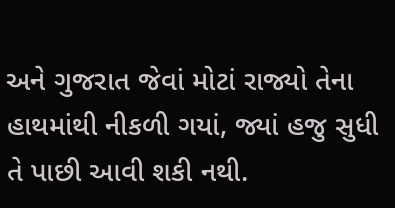અને ગુજરાત જેવાં મોટાં રાજ્યો તેના હાથમાંથી નીકળી ગયાં, જ્યાં હજુ સુધી તે પાછી આવી શકી નથી.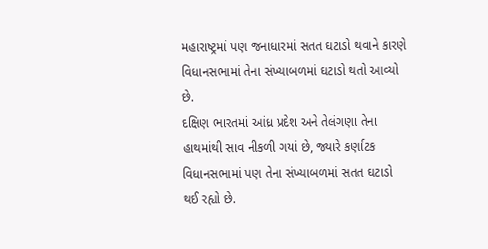મહારાષ્ટ્રમાં પણ જનાધારમાં સતત ઘટાડો થવાને કારણે વિધાનસભામાં તેના સંખ્યાબળમાં ઘટાડો થતો આવ્યો છે.
દક્ષિણ ભારતમાં આંધ્ર પ્રદેશ અને તેલંગણા તેના હાથમાંથી સાવ નીકળી ગયાં છે, જ્યારે કર્ણાટક વિધાનસભામાં પણ તેના સંખ્યાબળમાં સતત ઘટાડો થઈ રહ્યો છે.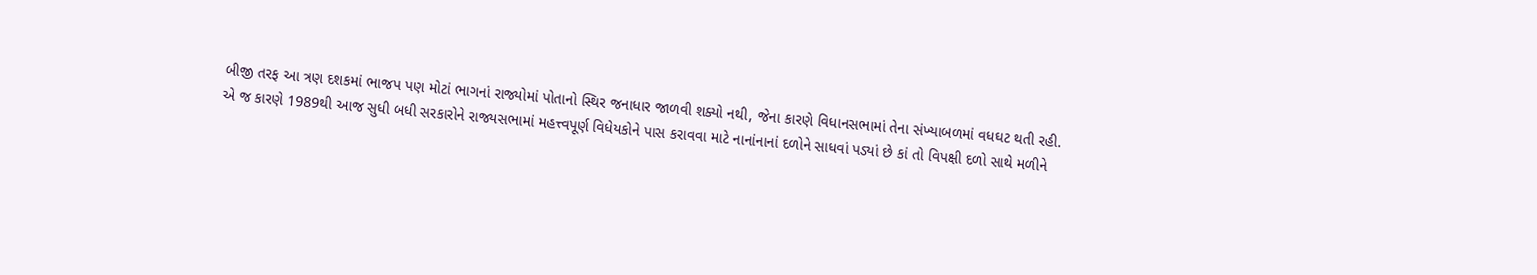બીજી તરફ આ ત્રણ દશકમાં ભાજપ પણ મોટાં ભાગનાં રાજ્યોમાં પોતાનો સ્થિર જનાધાર જાળવી શક્યો નથી, જેના કારણે વિધાનસભામાં તેના સંખ્યાબળમાં વધઘટ થતી રહી.
એ જ કારણે 1989થી આજ સુધી બધી સરકારોને રાજ્યસભામાં મહત્ત્વપૂર્ણ વિધેયકોને પાસ કરાવવા માટે નાનાંનાનાં દળોને સાધવાં પડ્યાં છે કાં તો વિપક્ષી દળો સાથે મળીને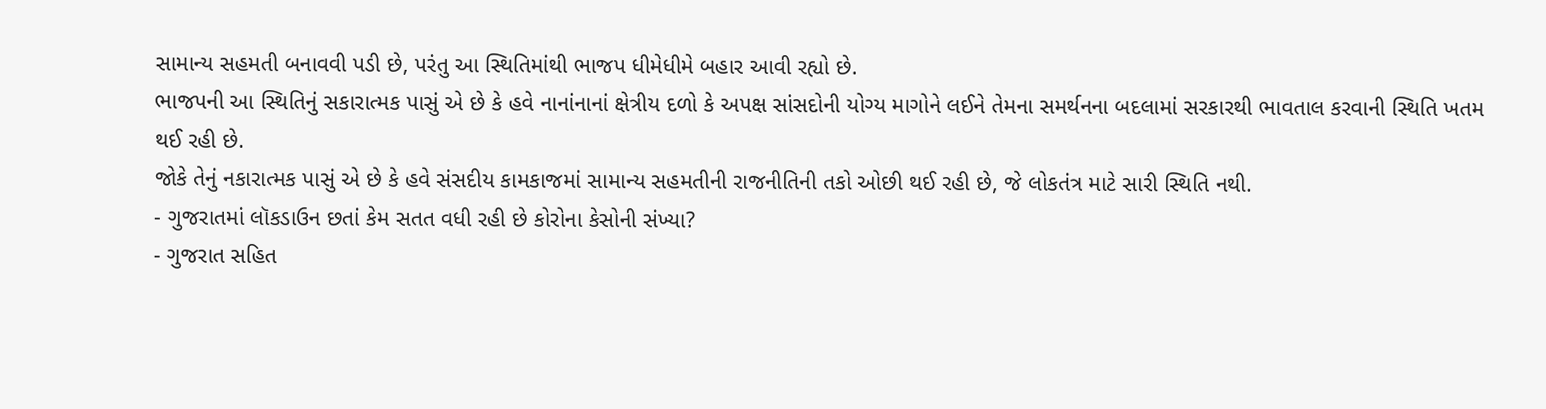સામાન્ય સહમતી બનાવવી પડી છે, પરંતુ આ સ્થિતિમાંથી ભાજપ ધીમેધીમે બહાર આવી રહ્યો છે.
ભાજપની આ સ્થિતિનું સકારાત્મક પાસું એ છે કે હવે નાનાંનાનાં ક્ષેત્રીય દળો કે અપક્ષ સાંસદોની યોગ્ય માગોને લઈને તેમના સમર્થનના બદલામાં સરકારથી ભાવતાલ કરવાની સ્થિતિ ખતમ થઈ રહી છે.
જોકે તેનું નકારાત્મક પાસું એ છે કે હવે સંસદીય કામકાજમાં સામાન્ય સહમતીની રાજનીતિની તકો ઓછી થઈ રહી છે, જે લોકતંત્ર માટે સારી સ્થિતિ નથી.
- ગુજરાતમાં લૉકડાઉન છતાં કેમ સતત વધી રહી છે કોરોના કેસોની સંખ્યા?
- ગુજરાત સહિત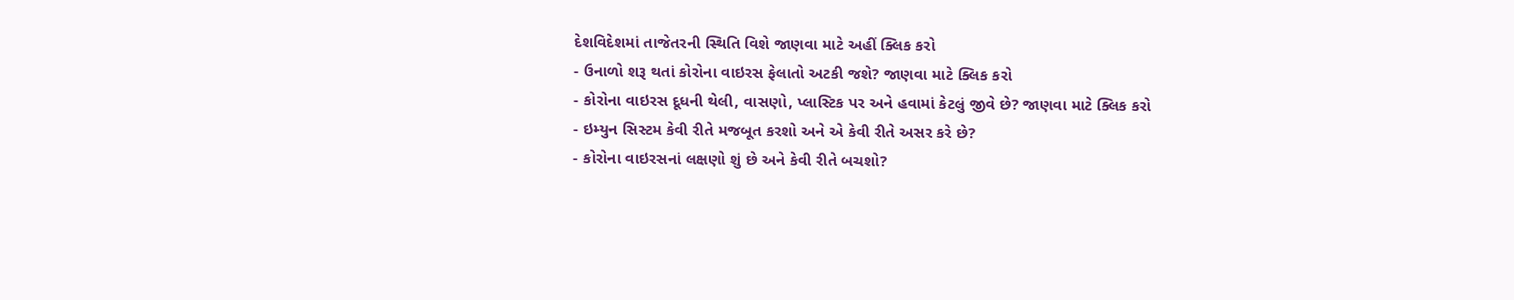દેશવિદેશમાં તાજેતરની સ્થિતિ વિશે જાણવા માટે અહીં ક્લિક કરો
- ઉનાળો શરૂ થતાં કોરોના વાઇરસ ફેલાતો અટકી જશે? જાણવા માટે ક્લિક કરો
- કોરોના વાઇરસ દૂધની થેલી, વાસણો, પ્લાસ્ટિક પર અને હવામાં કેટલું જીવે છે? જાણવા માટે ક્લિક કરો
- ઇમ્યુન સિસ્ટમ કેવી રીતે મજબૂત કરશો અને એ કેવી રીતે અસર કરે છે?
- કોરોના વાઇરસનાં લક્ષણો શું છે અને કેવી રીતે બચશો?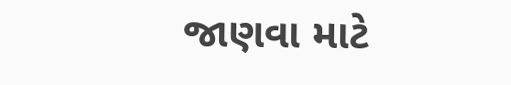જાણવા માટે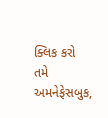ક્લિક કરો
તમે અમનેફેસબુક,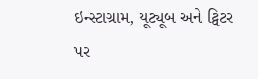ઇન્સ્ટાગ્રામ, યૂટ્યૂબ અને ટ્વિટર પર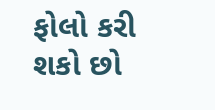ફોલો કરી શકો છો